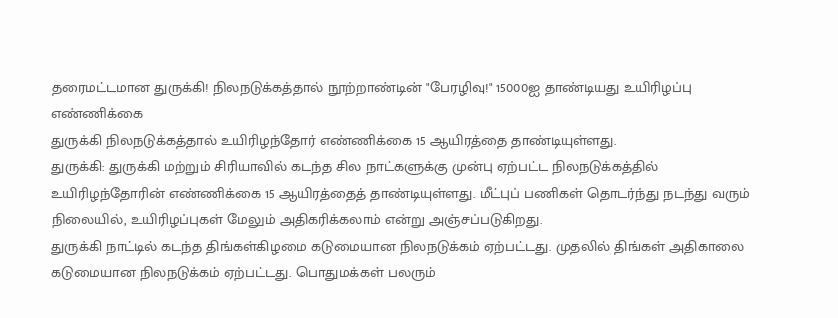தரைமட்டமான துருக்கி! நிலநடுக்கத்தால் நூற்றாண்டின் "பேரழிவு!" 15000ஐ தாண்டியது உயிரிழப்பு எண்ணிக்கை
துருக்கி நிலநடுக்கத்தால் உயிரிழந்தோர் எண்ணிக்கை 15 ஆயிரத்தை தாண்டியுள்ளது.
துருக்கி: துருக்கி மற்றும் சிரியாவில் கடந்த சில நாட்களுக்கு முன்பு ஏற்பட்ட நிலநடுக்கத்தில் உயிரிழந்தோரின் எண்ணிக்கை 15 ஆயிரத்தைத் தாண்டியுள்ளது. மீட்புப் பணிகள் தொடர்ந்து நடந்து வரும் நிலையில், உயிரிழப்புகள் மேலும் அதிகரிக்கலாம் என்று அஞ்சப்படுகிறது.
துருக்கி நாட்டில் கடந்த திங்கள்கிழமை கடுமையான நிலநடுக்கம் ஏற்பட்டது. முதலில் திங்கள் அதிகாலை கடுமையான நிலநடுக்கம் ஏற்பட்டது. பொதுமக்கள் பலரும்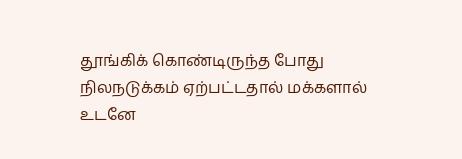தூங்கிக் கொண்டிருந்த போது நிலநடுக்கம் ஏற்பட்டதால் மக்களால் உடனே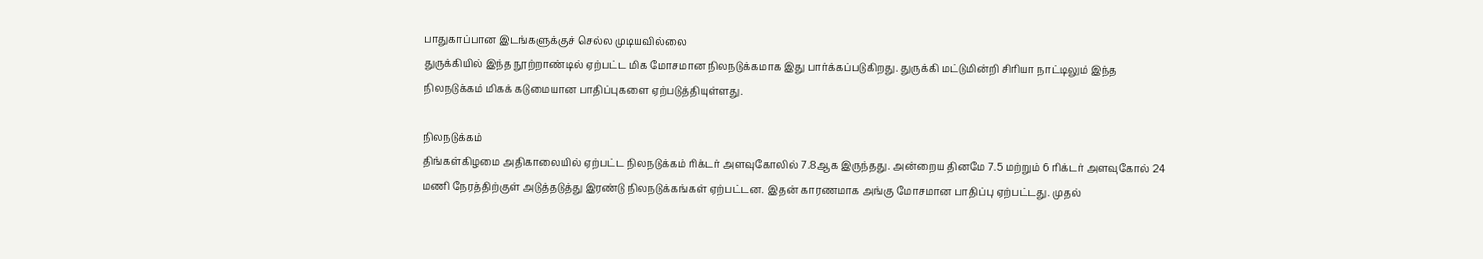பாதுகாப்பான இடங்களுக்குச் செல்ல முடியவில்லை
துருக்கியில் இந்த நூற்றாண்டில் ஏற்பட்ட மிக மோசமான நிலநடுக்கமாக இது பார்க்கப்படுகிறது. துருக்கி மட்டுமின்றி சிரியா நாட்டிலும் இந்த நிலநடுக்கம் மிகக் கடுமையான பாதிப்புகளை ஏற்படுத்தியுள்ளது.

நிலநடுக்கம்
திங்கள்கிழமை அதிகாலையில் ஏற்பட்ட நிலநடுக்கம் ரிக்டர் அளவுகோலில் 7.8ஆக இருந்தது. அன்றைய தினமே 7.5 மற்றும் 6 ரிக்டர் அளவுகோல் 24 மணி நேரத்திற்குள் அடுத்தடுத்து இரண்டு நிலநடுக்கங்கள் ஏற்பட்டன. இதன் காரணமாக அங்கு மோசமான பாதிப்பு ஏற்பட்டது. முதல்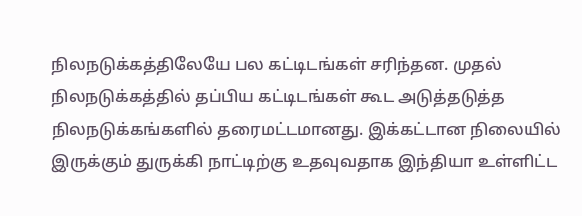நிலநடுக்கத்திலேயே பல கட்டிடங்கள் சரிந்தன. முதல் நிலநடுக்கத்தில் தப்பிய கட்டிடங்கள் கூட அடுத்தடுத்த நிலநடுக்கங்களில் தரைமட்டமானது. இக்கட்டான நிலையில் இருக்கும் துருக்கி நாட்டிற்கு உதவுவதாக இந்தியா உள்ளிட்ட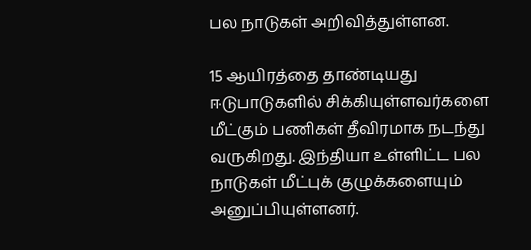பல நாடுகள் அறிவித்துள்ளன.

15 ஆயிரத்தை தாண்டியது
ஈடுபாடுகளில் சிக்கியுள்ளவர்களை மீட்கும் பணிகள் தீவிரமாக நடந்து வருகிறது. இந்தியா உள்ளிட்ட பல நாடுகள் மீட்புக் குழுக்களையும் அனுப்பியுள்ளனர்.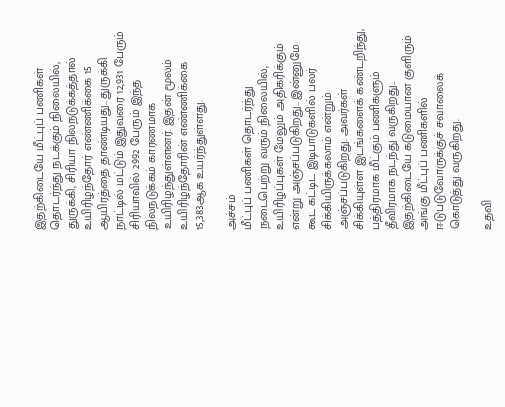இதற்கிடையே மீட்புப் பணிகள் தொடர்ந்து நடக்கும் நிலையில், துருக்கி, சிரியா நிலநடுக்கத்தால் உயிரிழந்தோர் எண்ணிக்கை 15 ஆயிரத்தை தாண்டியது.. துருக்கி நாட்டில் மட்டும் இதுவரை 12,931 பேரும் சிரியாவில் 2992 பேரும் இந்த நிலநடுக்கம் காரணமாக உயிரிழந்துள்ளனர். இதன் மூலம் உயிரிழந்தோரின் எண்ணிக்கை 15,383ஆக உயர்ந்துள்ளது.

அச்சம்
மீட்புப் பணிகள் தொடர்ந்து நடைபெற்று வரும் நிலையில், உயிரிழப்புகள் மேலும் அதிகரிக்கும் என்று அஞ்சப்படுகிறது.. இன்னுமே கூட கட்டிட இடிபாடுகளில் பலர் சிக்கியிருக்கலாம் என்றும் அஞ்சப்படுகிறது. அவர்கள் சிக்கியுள்ள இடங்களைக் கண்டறிந்து, பத்திரமாக மீட்கும் பணிகளும் தீவிரமாக நடந்து வருகிறது.. இதற்கிடையே கடுமையான குளிரும் அங்கு மீட்புப் பணிகளில் ஈடுபடுவோருக்குச் சவாலைக் கொடுத்து வருகிறது.

உதவி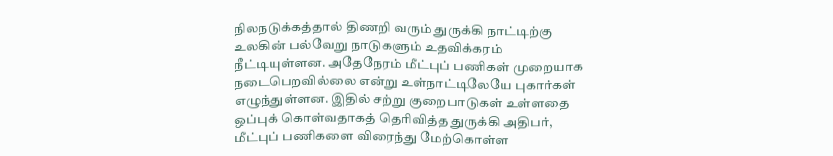நிலநடுக்கத்தால் திணறி வரும் துருக்கி நாட்டிற்கு உலகின் பல்வேறு நாடுகளும் உதவிக்கரம் நீட்டியுள்ளன. அதேநேரம் மீட்புப் பணிகள் முறையாக நடைபெறவில்லை என்று உள்நாட்டிலேயே புகார்கள் எழுந்துள்ளன. இதில் சற்று குறைபாடுகள் உள்ளதை ஒப்புக் கொள்வதாகத் தெரிவித்த துருக்கி அதிபர், மீட்புப் பணிகளை விரைந்து மேற்கொள்ள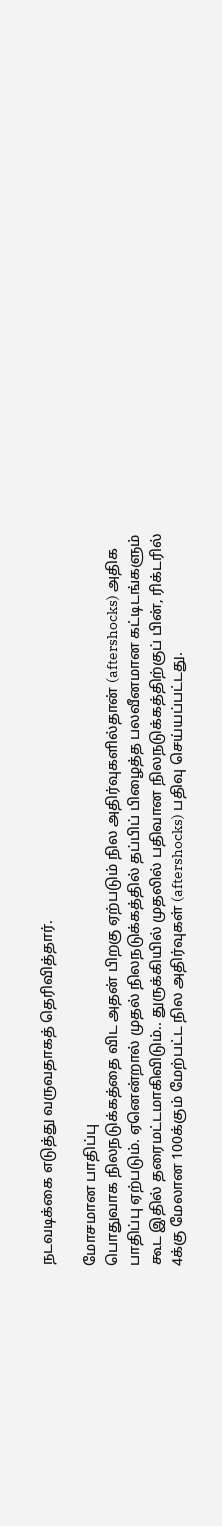நடவடிக்கை எடுத்து வருவதாகத் தெரிவித்தார்.

மோசமான பாதிப்பு
பொதுவாக நிலநடுக்கத்தை விட அதன் பிறகு ஏற்படும் நில அதிர்வுகளில்தான் (aftershocks) அதிக பாதிப்பு ஏற்படும். ஏனென்றால் முதல் நிலநடுக்கத்தில் தப்பிப் பிழைத்த பலவீனமான கட்டிடங்களும் கூட இதில் தரைமட்டமாகிவிடும்.. துருக்கியில் முதலில் பதிவான நிலநடுக்கத்திற்குப் பின், ரிக்டரில் 4க்கு மேலான 100க்கும் மேற்பட்ட நில அதிர்வுகள் (aftershocks) பதிவு செய்யப்பட்டது.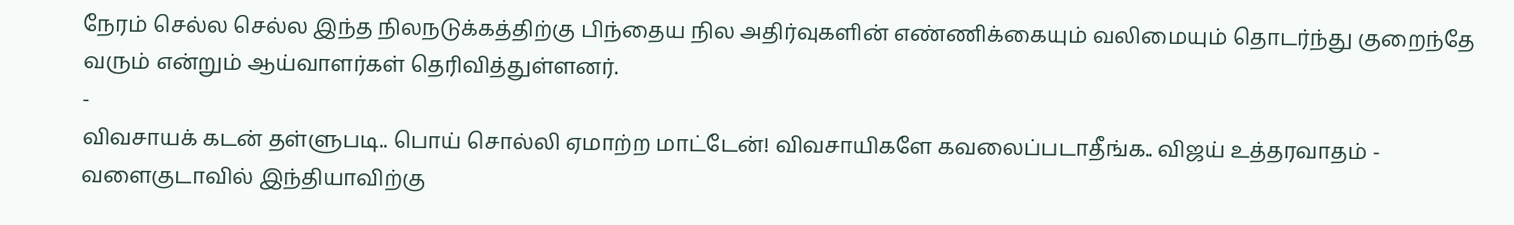நேரம் செல்ல செல்ல இந்த நிலநடுக்கத்திற்கு பிந்தைய நில அதிர்வுகளின் எண்ணிக்கையும் வலிமையும் தொடர்ந்து குறைந்தே வரும் என்றும் ஆய்வாளர்கள் தெரிவித்துள்ளனர்.
-
விவசாயக் கடன் தள்ளுபடி.. பொய் சொல்லி ஏமாற்ற மாட்டேன்! விவசாயிகளே கவலைப்படாதீங்க.. விஜய் உத்தரவாதம் -
வளைகுடாவில் இந்தியாவிற்கு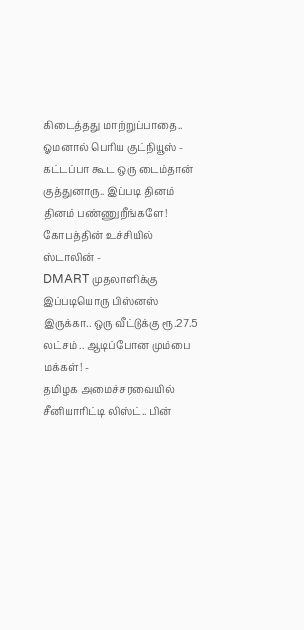கிடைத்தது மாற்றுப்பாதை.. ஓமனால் பெரிய குட்நியூஸ் -
கட்டப்பா கூட ஒரு டைம்தான் குத்துனாரு.. இப்படி தினம் தினம் பண்ணுறீங்களே! கோபத்தின் உச்சியில் ஸ்டாலின் -
DMART முதலாளிக்கு இப்படியொரு பிஸ்னஸ் இருக்கா.. ஒரு வீட்டுக்கு ரூ.27.5 லட்சம் .. ஆடிப்போன மும்பை மக்கள்! -
தமிழக அமைச்சரவையில் சீனியாரிட்டி லிஸ்ட்.. பின்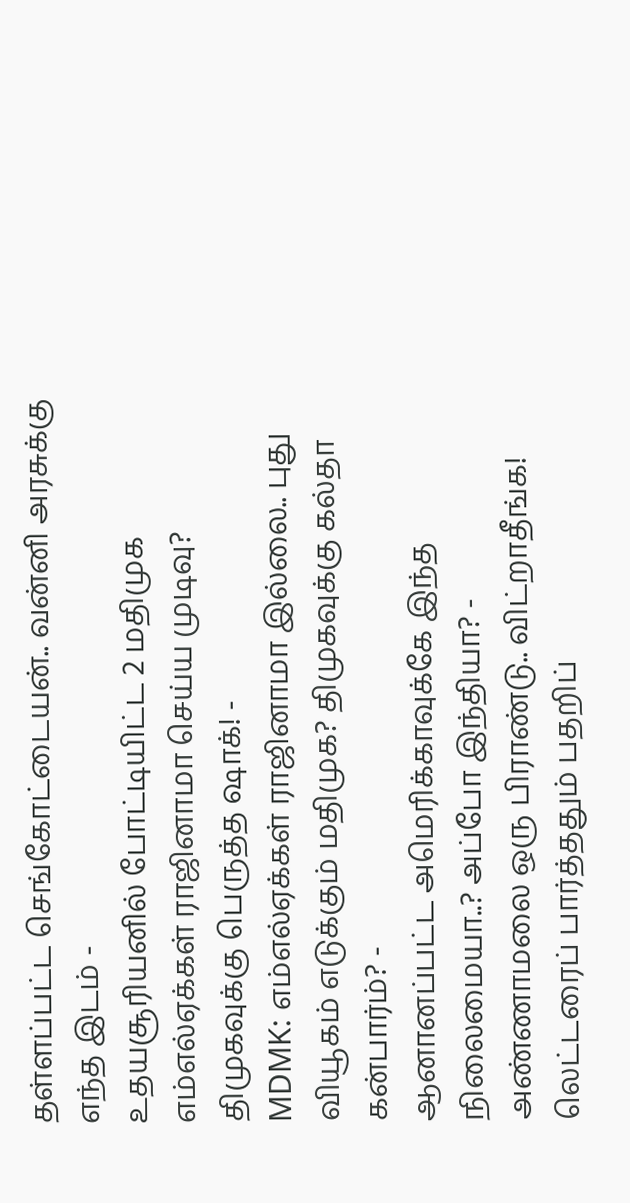தள்ளப்பட்ட செங்கோட்டையன்.. வன்னி அரசுக்கு எந்த இடம் -
உதயசூரியனில் போட்டியிட்ட 2 மதிமுக எம்எல்ஏக்கள் ராஜினாமா செய்ய முடிவு? திமுகவுக்கு பெருத்த ஷாக்! -
MDMK: எம்எல்ஏக்கள் ராஜினாமா இல்லை.. புது வியூகம் எடுக்கும் மதிமுக? திமுகவுக்கு கல்தா கன்பார்ம்? -
ஆனானப்பட்ட அமெரிக்காவுக்கே இந்த நிலைமையா..? அப்போ இந்தியா? -
அண்ணாமலை ஒரு பிராண்டு.. விட்றாதீங்க! லெட்டரைப் பார்த்ததும் பதறிப்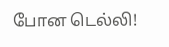போன டெல்லி!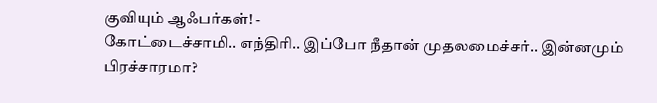குவியும் ஆஃபர்கள்! -
கோட்டைச்சாமி.. எந்திரி.. இப்போ நீதான் முதலமைச்சர்.. இன்னமும் பிரச்சாரமா?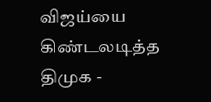விஜய்யை கிண்டலடித்த திமுக -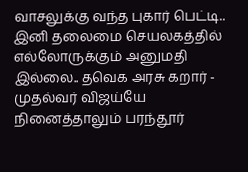வாசலுக்கு வந்த புகார் பெட்டி.. இனி தலைமை செயலகத்தில் எல்லோருக்கும் அனுமதி இல்லை.. தவெக அரசு கறார் -
முதல்வர் விஜய்யே நினைத்தாலும் பரந்தூர்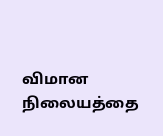விமான நிலையத்தை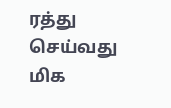ரத்து செய்வது மிக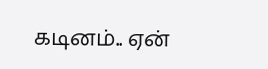கடினம்.. ஏன்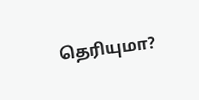தெரியுமா?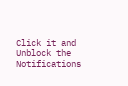Click it and Unblock the Notifications